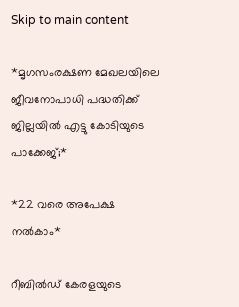Skip to main content

*മൃഗസംരക്ഷണ മേഖലയിലെ ജീവനോപാധി പദ്ധതിക്ക് ജില്ലയില്‍ എട്ടു കോടിയുടെ പാക്കേജ്;*

*22 വരെ അപേക്ഷ നല്‍കാം*

റീബില്‍ഡ് കേരളയുടെ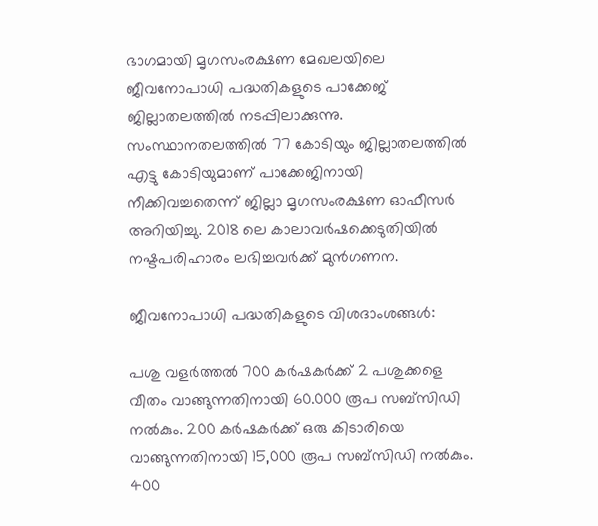ഭാഗമായി മൃഗസംരക്ഷണ മേഖലയിലെ ജീവനോപാധി പദ്ധതികളുടെ പാക്കേജ് ജില്ലാതലത്തില്‍ നടപ്പിലാക്കുന്നു. സംസ്ഥാനതലത്തില്‍ 77 കോടിയും ജില്ലാതലത്തില്‍ എട്ടു കോടിയുമാണ് പാക്കേജിനായി നീക്കിവച്ചതെന്ന് ജില്ലാ മൃഗസംരക്ഷണ ഓഫീസര്‍ അറിയിച്ചു. 2018 ലെ കാലാവര്‍ഷക്കെടുതിയില്‍ നഷ്ടപരിഹാരം ലഭിച്ചവര്‍ക്ക് മുന്‍ഗണന.

ജീവനോപാധി പദ്ധതികളുടെ വിശദാംശങ്ങള്‍:

പശു വളര്‍ത്തല്‍ 700 കര്‍ഷകര്‍ക്ക് 2 പശുക്കളെ വീതം വാങ്ങുന്നതിനായി 60.000 രൂപ സബ്‌സിഡി നല്‍കും. 200 കര്‍ഷകര്‍ക്ക് ഒരു കിടാരിയെ വാങ്ങുന്നതിനായി 15,000 രൂപ സബ്‌സിഡി നല്‍കും. 400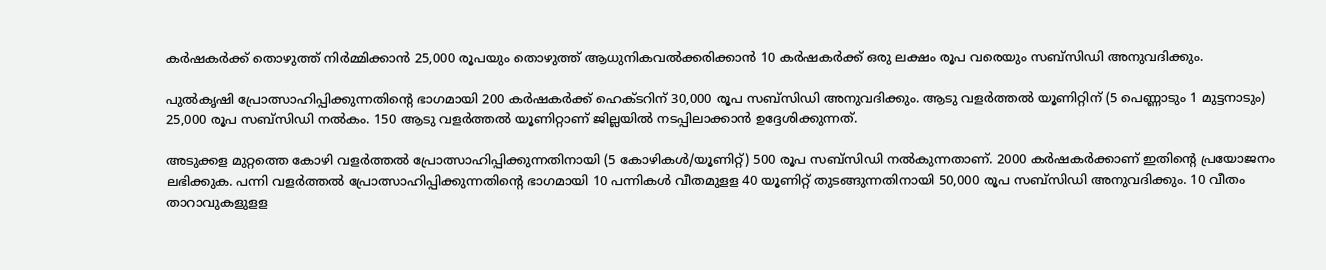കര്‍ഷകര്‍ക്ക് തൊഴുത്ത് നിര്‍മ്മിക്കാന്‍ 25,000 രൂപയും തൊഴുത്ത് ആധുനികവല്‍ക്കരിക്കാന്‍ 10 കര്‍ഷകര്‍ക്ക് ഒരു ലക്ഷം രൂപ വരെയും സബ്‌സിഡി അനുവദിക്കും.

പുല്‍കൃഷി പ്രോത്സാഹിപ്പിക്കുന്നതിന്റെ ഭാഗമായി 200 കര്‍ഷകര്‍ക്ക് ഹെക്ടറിന് 30,000 രൂപ സബ്‌സിഡി അനുവദിക്കും. ആടു വളര്‍ത്തല്‍ യൂണിറ്റിന് (5 പെണ്ണാടും 1 മുട്ടനാടും) 25,000 രൂപ സബ്‌സിഡി നല്‍കം. 150 ആടു വളര്‍ത്തല്‍ യൂണിറ്റാണ് ജില്ലയില്‍ നടപ്പിലാക്കാന്‍ ഉദ്ദേശിക്കുന്നത്.

അടുക്കള മുറ്റത്തെ കോഴി വളര്‍ത്തല്‍ പ്രോത്സാഹിപ്പിക്കുന്നതിനായി (5 കോഴികള്‍/യൂണിറ്റ്) 500 രൂപ സബ്‌സിഡി നല്‍കുന്നതാണ്. 2000 കര്‍ഷകര്‍ക്കാണ് ഇതിന്റെ പ്രയോജനം ലഭിക്കുക. പന്നി വളര്‍ത്തല്‍ പ്രോത്സാഹിപ്പിക്കുന്നതിന്റെ ഭാഗമായി 10 പന്നികള്‍ വീതമുളള 40 യൂണിറ്റ് തുടങ്ങുന്നതിനായി 50,000 രൂപ സബ്‌സിഡി അനുവദിക്കും. 10 വീതം താറാവുകളുളള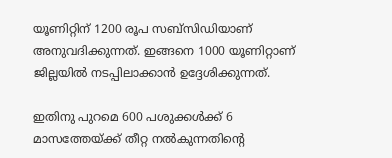യൂണിറ്റിന് 1200 രൂപ സബ്‌സിഡിയാണ് അനുവദിക്കുന്നത്. ഇങ്ങനെ 1000 യൂണിറ്റാണ് ജില്ലയില്‍ നടപ്പിലാക്കാന്‍ ഉദ്ദേശിക്കുന്നത്.

ഇതിനു പുറമെ 600 പശുക്കള്‍ക്ക് 6 മാസത്തേയ്ക്ക് തീറ്റ നല്‍കുന്നതിന്റെ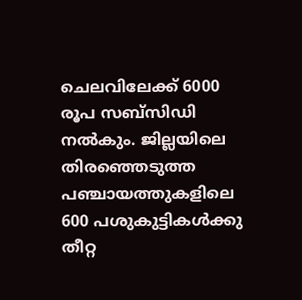ചെലവിലേക്ക് 6000 രൂപ സബ്‌സിഡി നല്‍കും. ജില്ലയിലെ തിരഞ്ഞെടുത്ത പഞ്ചായത്തുകളിലെ 600 പശുകുട്ടികള്‍ക്കു തീറ്റ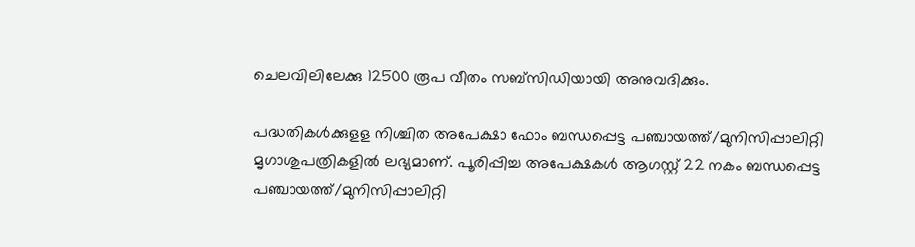ചെലവിലിലേക്കു 12500 രൂപ വീതം സബ്‌സിഡിയായി അനുവദിക്കും.

പദ്ധതികള്‍ക്കുളള നിശ്ചിത അപേക്ഷാ ഫോം ബന്ധപ്പെട്ട പഞ്ചായത്ത്/മുനിസിപ്പാലിറ്റി മൃഗാശുപത്രികളില്‍ ലഭ്യമാണ്. പൂരിപ്പിച്ച അപേക്ഷകള്‍ ആഗസ്റ്റ് 22 നകം ബന്ധപ്പെട്ട പഞ്ചായത്ത്/മുനിസിപ്പാലിറ്റി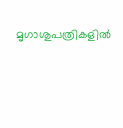മൃഗാശുപത്രികളില്‍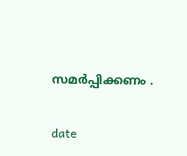സമര്‍പ്പിക്കണം .


date